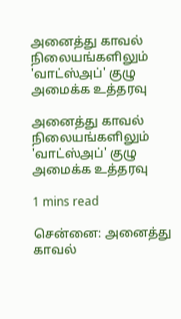அனைத்து காவல் நிலையங்களிலும் 'வாட்ஸ்அப்' குழு அமைக்க உத்தரவு

அனைத்து காவல் நிலையங்களிலும் 'வாட்ஸ்அப்' குழு அமைக்க உத்தரவு

1 mins read

சென்னை: அனைத்து காவல்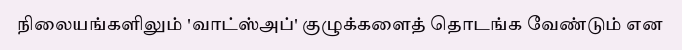நிலையங்களிலும் 'வாட்ஸ்அப்' குழுக்களைத் தொடங்க வேண்டும் என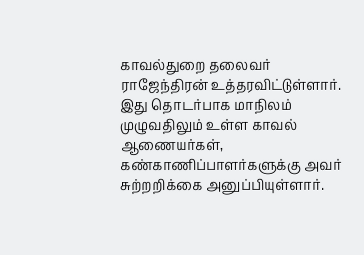காவல்துறை தலைவர் ராஜேந்திரன் உத்தரவிட்டுள்ளார். இது தொடர்பாக மாநிலம் முழுவதிலும் உள்ள காவல் ஆணையர்கள், கண்காணிப்பாளர்களுக்கு அவர் சுற்றறிக்கை அனுப்பியுள்ளார்.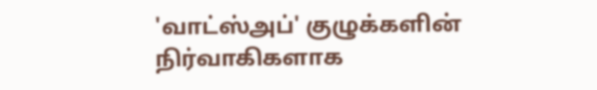'வாட்ஸ்அப்' குழுக்களின் நிர்வாகிகளாக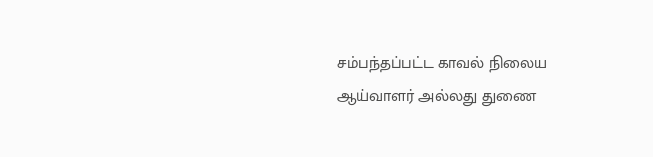சம்பந்தப்பட்ட காவல் நிலைய ஆய்வாளர் அல்லது துணை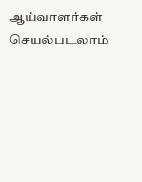ஆய்வாளர்கள் செயல்படலாம்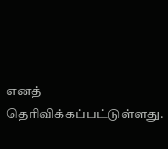எனத் தெரிவிக்கப்பட்டுள்ளது.